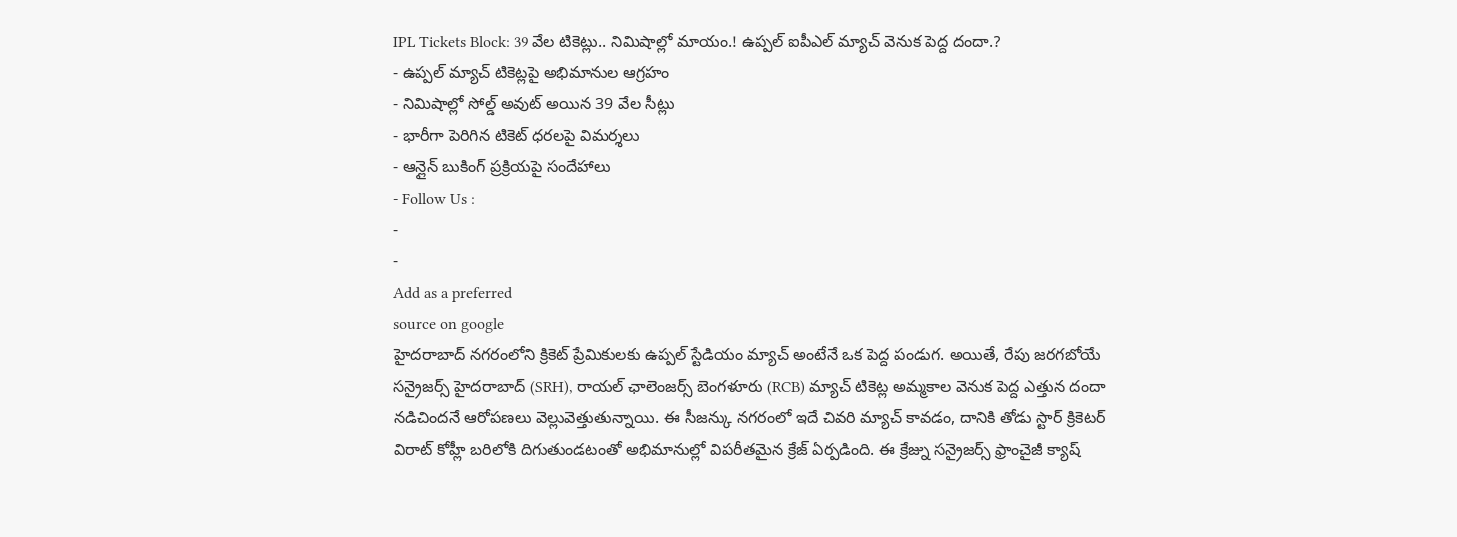IPL Tickets Block: 39 వేల టికెట్లు.. నిమిషాల్లో మాయం.! ఉప్పల్ ఐపీఎల్ మ్యాచ్ వెనుక పెద్ద దందా.?
- ఉప్పల్ మ్యాచ్ టికెట్లపై అభిమానుల ఆగ్రహం
- నిమిషాల్లో సోల్డ్ అవుట్ అయిన 39 వేల సీట్లు
- భారీగా పెరిగిన టికెట్ ధరలపై విమర్శలు
- ఆన్లైన్ బుకింగ్ ప్రక్రియపై సందేహాలు
- Follow Us :
-
-
Add as a preferred
source on google
హైదరాబాద్ నగరంలోని క్రికెట్ ప్రేమికులకు ఉప్పల్ స్టేడియం మ్యాచ్ అంటేనే ఒక పెద్ద పండుగ. అయితే, రేపు జరగబోయే సన్రైజర్స్ హైదరాబాద్ (SRH), రాయల్ ఛాలెంజర్స్ బెంగళూరు (RCB) మ్యాచ్ టికెట్ల అమ్మకాల వెనుక పెద్ద ఎత్తున దందా నడిచిందనే ఆరోపణలు వెల్లువెత్తుతున్నాయి. ఈ సీజన్కు నగరంలో ఇదే చివరి మ్యాచ్ కావడం, దానికి తోడు స్టార్ క్రికెటర్ విరాట్ కోహ్లీ బరిలోకి దిగుతుండటంతో అభిమానుల్లో విపరీతమైన క్రేజ్ ఏర్పడింది. ఈ క్రేజ్ను సన్రైజర్స్ ఫ్రాంచైజీ క్యాష్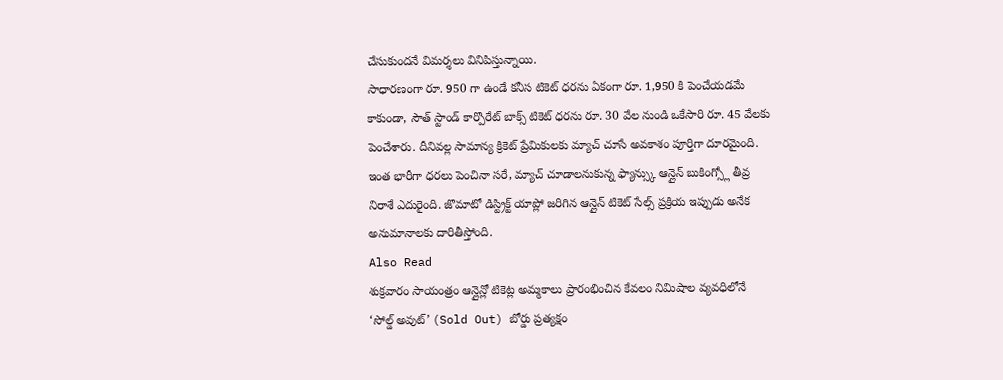చేసుకుందనే విమర్శలు వినిపిస్తున్నాయి.
సాధారణంగా రూ. 950 గా ఉండే కనీస టికెట్ ధరను ఏకంగా రూ. 1,950 కి పెంచేయడమే కాకుండా, సౌత్ స్టాండ్ కార్పొరేట్ బాక్స్ టికెట్ ధరను రూ. 30 వేల నుండి ఒకేసారి రూ. 45 వేలకు పెంచేశారు. దీనివల్ల సామాన్య క్రికెట్ ప్రేమికులకు మ్యాచ్ చూసే అవకాశం పూర్తిగా దూరమైంది. ఇంత భారీగా ధరలు పెంచినా సరే, మ్యాచ్ చూడాలనుకున్న ఫ్యాన్స్కు ఆన్లైన్ బుకింగ్స్లో తీవ్ర నిరాశే ఎదురైంది. జొమాటో డిస్ట్రిక్ట్ యాప్లో జరిగిన ఆన్లైన్ టికెట్ సేల్స్ ప్రక్రియ ఇప్పుడు అనేక అనుమానాలకు దారితీస్తోంది.
Also Read
శుక్రవారం సాయంత్రం ఆన్లైన్లో టికెట్ల అమ్మకాలు ప్రారంభించిన కేవలం నిమిషాల వ్యవధిలోనే ‘సోల్డ్ అవుట్’ (Sold Out) బోర్డు ప్రత్యక్షం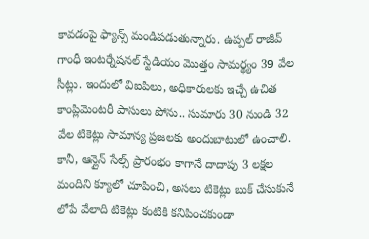కావడంపై ఫ్యాన్స్ మండిపడుతున్నారు. ఉప్పల్ రాజీవ్ గాంధీ ఇంటర్నేషనల్ స్టేడియం మొత్తం సామర్థ్యం 39 వేల సీట్లు. ఇందులో విఐపిలు, అధికారులకు ఇచ్చే ఉచిత కాంప్లిమెంటరీ పాసులు పోను.. సుమారు 30 నుండి 32 వేల టికెట్లు సామాన్య ప్రజలకు అందుబాటులో ఉంచాలి. కానీ, ఆన్లైన్ సేల్స్ ప్రారంభం కాగానే దాదాపు 3 లక్షల మందిని క్యూలో చూపించి, అసలు టికెట్లు బుక్ చేసుకునే లోపే వేలాది టికెట్లు కంటికి కనిపించకుండా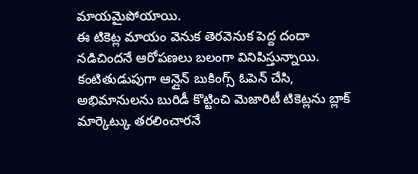మాయమైపోయాయి.
ఈ టికెట్ల మాయం వెనుక తెరవెనుక పెద్ద దందా నడిచిందనే ఆరోపణలు బలంగా వినిపిస్తున్నాయి. కంటితుడుపుగా ఆన్లైన్ బుకింగ్స్ ఓపెన్ చేసి, అభిమానులను బురిడీ కొట్టించి మెజారిటీ టికెట్లను బ్లాక్ మార్కెట్కు తరలించారనే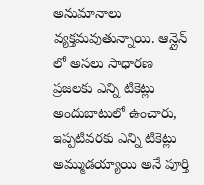అనుమానాలు వ్యక్తమవుతున్నాయి. ఆన్లైన్ లో అసలు సాధారణ ప్రజలకు ఎన్ని టికెట్లు అందుబాటులో ఉంచారు, ఇప్పటివరకు ఎన్ని టికెట్లు అమ్ముడయ్యాయి అనే పూర్తి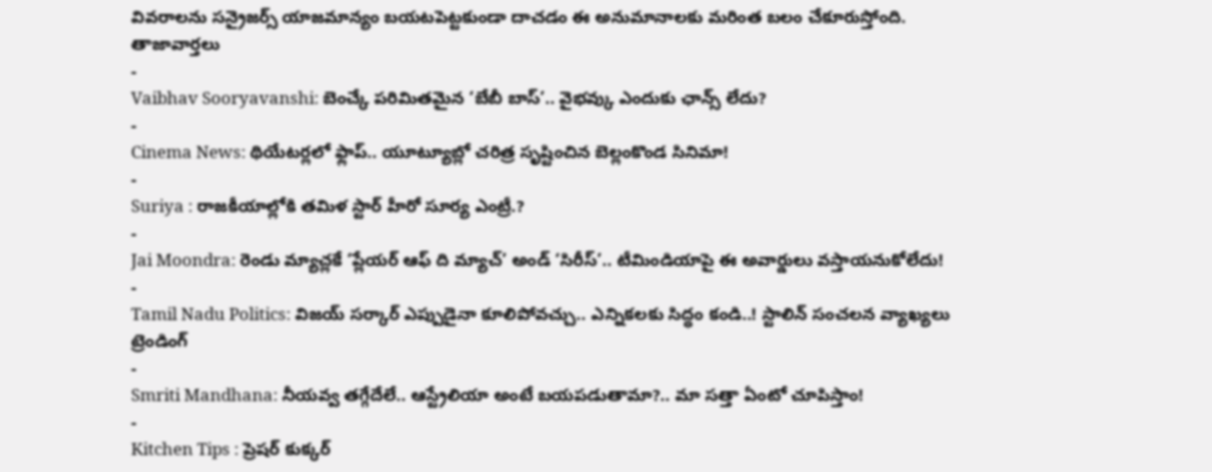వివరాలను సన్రైజర్స్ యాజమాన్యం బయటపెట్టకుండా దాచడం ఈ అనుమానాలకు మరింత బలం చేకూరుస్తోంది.
తాజావార్తలు
-
Vaibhav Sooryavanshi: బెంచ్కే పరిమితమైన ‘బేబీ బాస్’.. వైభవ్కు ఎందుకు ఛాన్స్ లేదు?
-
Cinema News: థియేటర్లలో ఫ్లాప్.. యూట్యూబ్లో చరిత్ర సృష్టించిన బెల్లంకొండ సినిమా!
-
Suriya : రాజకీయాల్లోకి తమిళ స్టార్ హీరో సూర్య ఎంట్రీ.?
-
Jai Moondra: రెండు మ్యాచ్లకే ‘ప్లేయర్ ఆఫ్ ది మ్యాచ్’ అండ్ ‘సిరీస్’.. టీమిండియాపై ఈ అవార్డులు వస్తాయనుకోలేదు!
-
Tamil Nadu Politics: విజయ్ సర్కార్ ఎప్పుడైనా కూలిపోవచ్చు.. ఎన్నికలకు సిద్ధం కండి..! స్టాలిన్ సంచలన వ్యాఖ్యలు
ట్రెండింగ్
-
Smriti Mandhana: నీయవ్వ తగ్గేదేలే.. ఆస్ట్రేలియా అంటే బయపడుతామా?.. మా సత్తా ఏంటో చూపిస్తాం!
-
Kitchen Tips : ప్రెషర్ కుక్కర్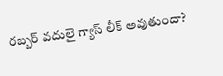రబ్బర్ వదులై గ్యాస్ లీక్ అవుతుందా?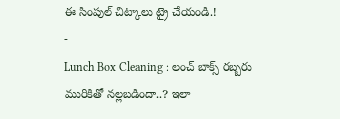ఈ సింపుల్ చిట్కాలు ట్రై చేయండి.!
-
Lunch Box Cleaning : లంచ్ బాక్స్ రబ్బరు మురికితో నల్లబడిందా..? ఇలా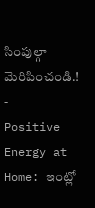సింపుల్గా మెరిపించండి.!
-
Positive Energy at Home: ఇంట్లో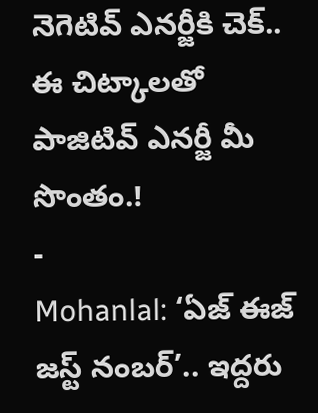నెగెటివ్ ఎనర్జీకి చెక్.. ఈ చిట్కాలతో పాజిటివ్ ఎనర్జీ మీ సొంతం.!
-
Mohanlal: ‘ఏజ్ ఈజ్ జస్ట్ నంబర్’.. ఇద్దరు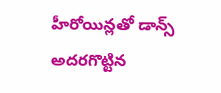హీరోయిన్లతో డాన్స్ అదరగొట్టిన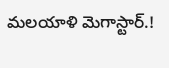మలయాళి మెగాస్టార్.!